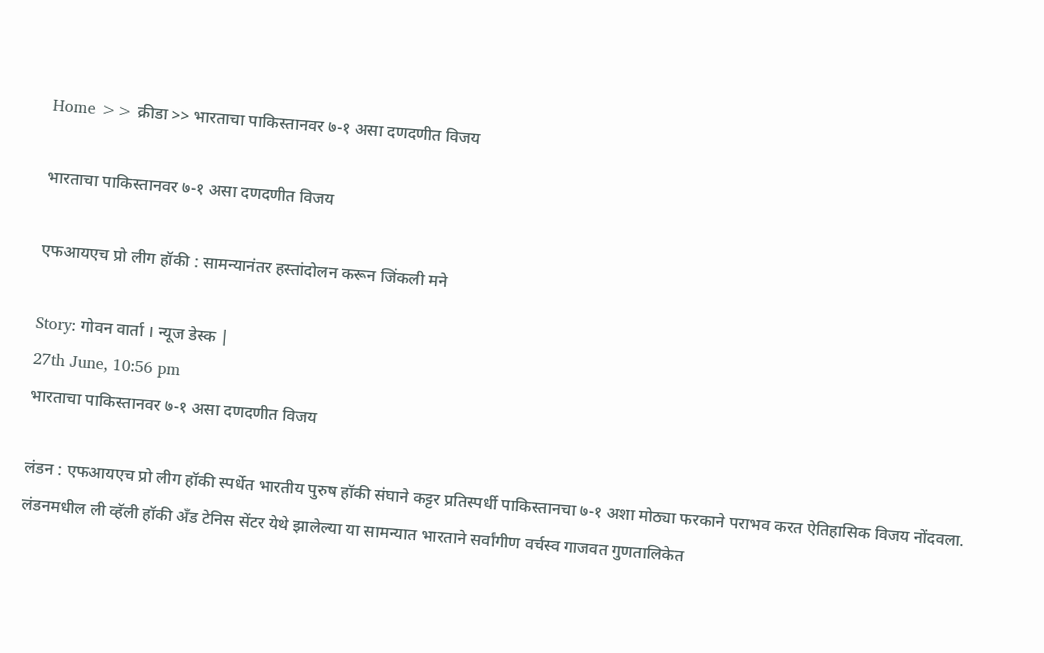Home >> क्रीडा >> भारताचा पाकिस्तानवर ७-१ असा दणदणीत विजय

भारताचा पाकिस्तानवर ७-१ असा दणदणीत विजय

एफआयएच प्रो लीग हॉकी : सामन्यानंतर हस्तांदोलन करून जिंकली मने

Story: गोवन वार्ता । न्यूज डेस्क |
27th June, 10:56 pm
भारताचा पाकिस्तानवर ७-१ असा दणदणीत विजय

लंडन : एफआयएच प्रो लीग हॉकी स्पर्धेत भारतीय पुरुष हॉकी संघाने कट्टर प्रतिस्पर्धी पाकिस्तानचा ७-१ अशा मोठ्या फरकाने पराभव करत ऐतिहासिक विजय नोंदवला. लंडनमधील ली व्हॅली हॉकी अँड टेनिस सेंटर येथे झालेल्या या सामन्यात भारताने सर्वांगीण वर्चस्व गाजवत गुणतालिकेत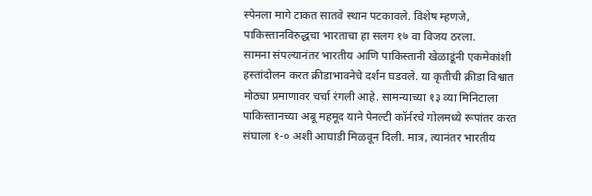स्पेनला मागे टाकत सातवे स्थान पटकावले. विशेष म्हणजे, पाकिस्तानविरुद्धचा भारताचा हा सलग १७ वा विजय ठरला.
सामना संपल्यानंतर भारतीय आणि पाकिस्तानी खेळाडूंनी एकमेकांशी हस्तांदोलन करत क्रीडाभावनेचे दर्शन घडवले. या कृतीची क्रीडा विश्वात मोठ्या प्रमाणावर चर्चा रंगली आहे. सामन्याच्या १३ व्या मिनिटाला पाकिस्तानच्या अबू महमूद याने पेनल्टी कॉर्नरचे गोलमध्ये रूपांतर करत संघाला १-० अशी आघाडी मिळवून दिली. मात्र, त्यानंतर भारतीय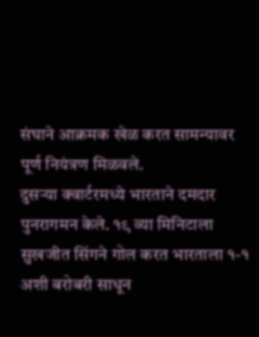संघाने आक्रमक खेळ करत सामन्यावर पूर्ण नियंत्रण मिळवले.
दुसऱ्या क्वार्टरमध्ये भारताने दमदार पुनरागमन केले. १९ व्या मिनिटाला सुखजीत सिंगने गोल करत भारताला १-१ अशी बरोबरी साधून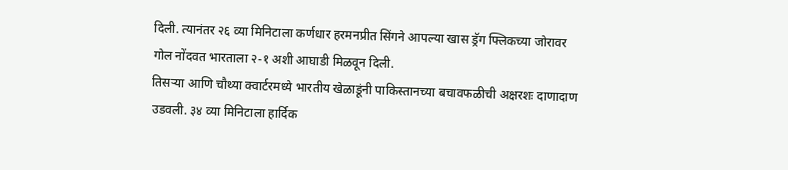दिली. त्यानंतर २६ व्या मिनिटाला कर्णधार हरमनप्रीत सिंगने आपल्या खास ड्रॅग फ्लिकच्या जोरावर गोल नोंदवत भारताला २-१ अशी आघाडी मिळवून दिली.
तिसऱ्या आणि चौथ्या क्वार्टरमध्ये भारतीय खेळाडूंनी पाकिस्तानच्या बचावफळीची अक्षरशः दाणादाण उडवली. ३४ व्या मिनिटाला हार्दिक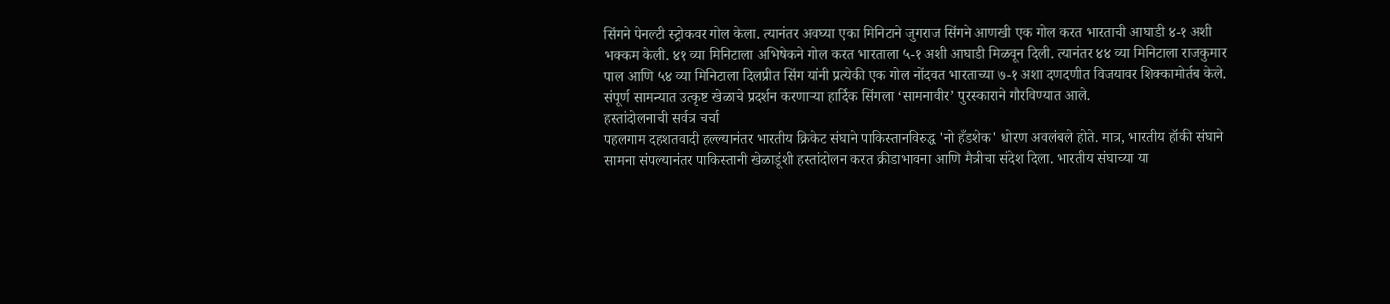सिंगने पेनल्टी स्ट्रोकवर गोल केला. त्यानंतर अवघ्या एका मिनिटाने जुगराज सिंगने आणखी एक गोल करत भारताची आघाडी ४-१ अशी भक्कम केली. ४१ व्या मिनिटाला अभिषेकने गोल करत भारताला ५-१ अशी आघाडी मिळवून दिली. त्यानंतर ४४ व्या मिनिटाला राजकुमार पाल आणि ५४ व्या मिनिटाला दिलप्रीत सिंग यांनी प्रत्येकी एक गोल नोंदवत भारताच्या ७-१ अशा दणदणीत विजयावर शिक्कामोर्तब केले. संपूर्ण सामन्यात उत्कृष्ट खेळाचे प्रदर्शन करणाऱ्या हार्दिक सिंगला ‘सामनावीर’ पुरस्काराने गौरविण्यात आले.
हस्तांदोलनाची सर्वत्र चर्चा
पहलगाम दहशतवादी हल्ल्यानंतर भारतीय क्रिकेट संघाने पाकिस्तानविरुद्ध 'नो हँडशेक' धोरण अवलंबले होते. मात्र, भारतीय हॉकी संघाने सामना संपल्यानंतर पाकिस्तानी खेळाडूंशी हस्तांदोलन करत क्रीडाभावना आणि मैत्रीचा संदेश दिला. भारतीय संघाच्या या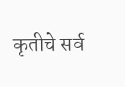कृतीचे सर्व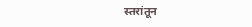स्तरांतून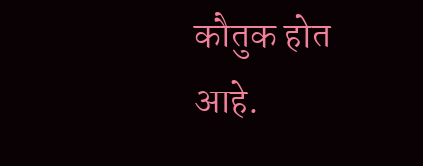कौतुक होत आहे.